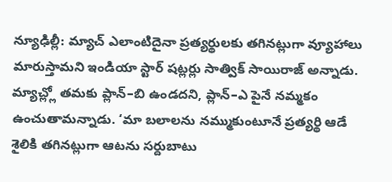న్యూఢిల్లీ: మ్యాచ్ ఎలాంటిదైనా ప్రత్యర్థులకు తగినట్లుగా వ్యూహాలు మారుస్తామని ఇండియా స్టార్ షట్లర్లు సాత్విక్ సాయిరాజ్ అన్నాడు. మ్యాచ్ల్లో తమకు ప్లాన్–బి ఉండదని, ప్లాన్–ఎ పైనే నమ్మకం ఉంచుతామన్నాడు. ‘మా బలాలను నమ్ముకుంటూనే ప్రత్యర్థి ఆడే శైలికి తగినట్లుగా ఆటను సర్దుబాటు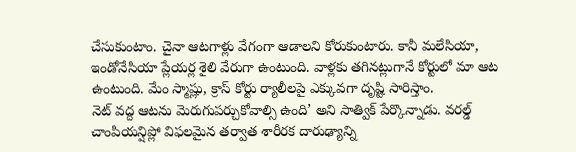చేసుకుంటాం. చైనా ఆటగాళ్లు వేగంగా ఆడాలని కోరుకుంటారు. కానీ మలేసియా, ఇండోనేసియా ప్లేయర్ల శైలి వేరుగా ఉంటుంది. వాళ్లకు తగినట్లుగానే కోర్టులో మా ఆట ఉంటుంది. మేం స్మాష్లు, క్రాస్ కోర్టు ర్యాలీలపై ఎక్కువగా దృష్టి సారిస్తాం.
నెట్ వద్ద ఆటను మెరుగుపర్చుకోవాల్సి ఉంది’ అని సాత్విక్ పేర్కొన్నాడు. వరల్డ్ చాంపియన్షిప్లో విఫలమైన తర్వాత శారీరక దారుఢ్యాన్ని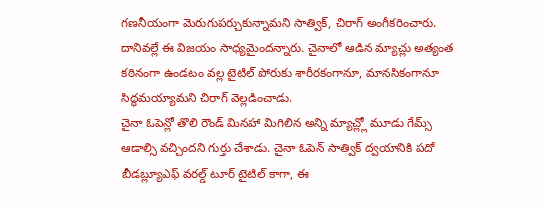గణనీయంగా మెరుగుపర్చుకున్నామని సాత్విక్, చిరాగ్ అంగీకరించారు. దానివల్లే ఈ విజయం సాధ్యమైందన్నారు. చైనాలో ఆడిన మ్యాచ్లు అత్యంత కఠినంగా ఉండటం వల్ల టైటిల్ పోరుకు శారీరకంగానూ, మానసికంగానూ సిద్ధమయ్యామని చిరాగ్ వెల్లడించాడు.
చైనా ఓపెన్లో తొలి రౌండ్ మినహా మిగిలిన అన్ని మ్యాచ్ల్లో మూడు గేమ్స్ ఆడాల్సి వచ్చిందని గుర్తు చేశాడు. చైనా ఓపెన్ సాత్విక్ ద్వయానికి పదో బీడబ్ల్యూఎఫ్ వరల్డ్ టూర్ టైటిల్ కాగా, ఈ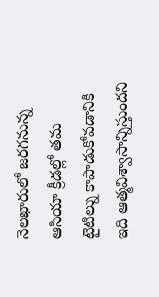నెలఖారులో జరగనున్న ఆసియా క్రీడల్లో తమ టైటిల్ను కాపాడుకోవడానికి ఇది ఆత్మవిశ్వాసాన్నిస్తుందని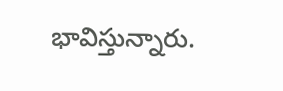భావిస్తున్నారు.